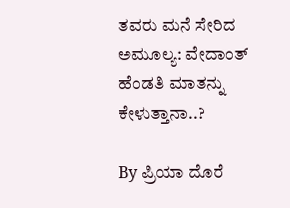ತವರು ಮನೆ ಸೇರಿದ ಅಮೂಲ್ಯ: ವೇದಾಂತ್ ಹೆಂಡತಿ ಮಾತನ್ನು ಕೇಳುತ್ತಾನಾ..?

By ಪ್ರಿಯಾ ದೊರೆ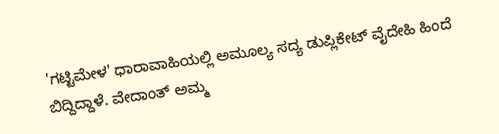'ಗಟ್ಟಿಮೇಳ' ಧಾರಾವಾಹಿಯಲ್ಲಿ ಅಮೂಲ್ಯ ಸದ್ಯ ಡುಪ್ಲಿಕೇಟ್ ವೈದೇಹಿ ಹಿಂದೆ ಬಿದ್ದಿದ್ದಾಳೆ. ವೇದಾಂತ್ ಅಮ್ಮ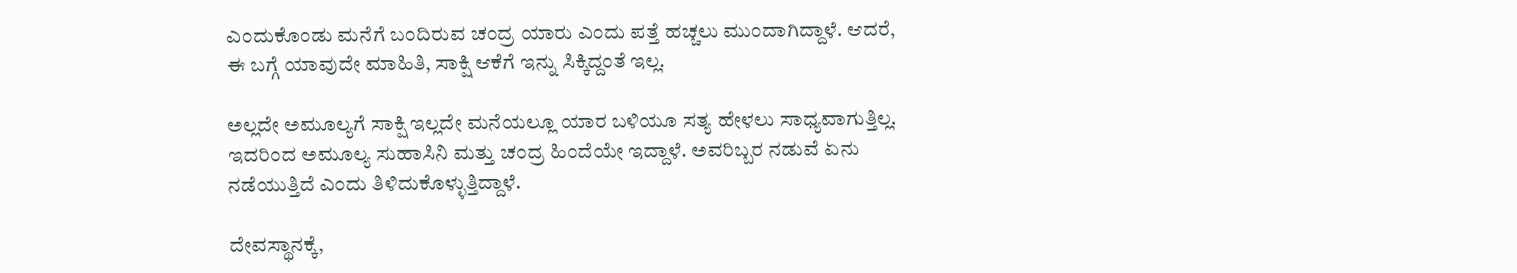ಎಂದುಕೊಂಡು ಮನೆಗೆ ಬಂದಿರುವ ಚಂದ್ರ ಯಾರು ಎಂದು ಪತ್ತೆ ಹಚ್ಚಲು ಮುಂದಾಗಿದ್ದಾಳೆ. ಆದರೆ, ಈ ಬಗ್ಗೆ ಯಾವುದೇ ಮಾಹಿತಿ, ಸಾಕ್ಷಿ ಆಕೆಗೆ ಇನ್ನು ಸಿಕ್ಕಿದ್ದಂತೆ ಇಲ್ಲ.

ಅಲ್ಲದೇ ಅಮೂಲ್ಯಗೆ ಸಾಕ್ಷಿ ಇಲ್ಲದೇ ಮನೆಯಲ್ಲೂ ಯಾರ ಬಳಿಯೂ ಸತ್ಯ ಹೇಳಲು ಸಾಧ್ಯವಾಗುತ್ತಿಲ್ಲ. ಇದರಿಂದ ಅಮೂಲ್ಯ ಸುಹಾಸಿನಿ ಮತ್ತು ಚಂದ್ರ ಹಿಂದೆಯೇ ಇದ್ದಾಳೆ. ಅವರಿಬ್ಬರ ನಡುವೆ ಏನು ನಡೆಯುತ್ತಿದೆ ಎಂದು ತಿಳಿದುಕೊಳ್ಳುತ್ತಿದ್ದಾಳೆ.

ದೇವಸ್ಥಾನಕ್ಕೆ,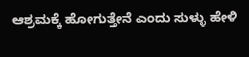ಆಶ್ರಮಕ್ಕೆ ಹೋಗುತ್ತೇನೆ ಎಂದು ಸುಳ್ಳು ಹೇಳಿ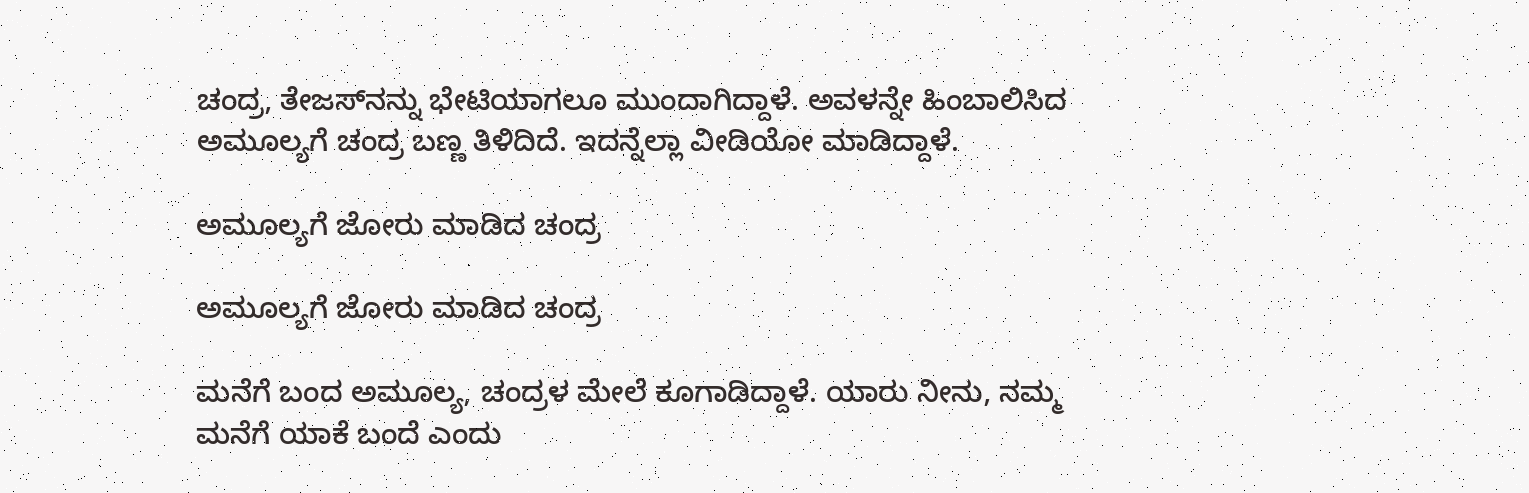ಚಂದ್ರ, ತೇಜಸ್‌ನನ್ನು ಭೇಟಿಯಾಗಲೂ ಮುಂದಾಗಿದ್ದಾಳೆ. ಅವಳನ್ನೇ ಹಿಂಬಾಲಿಸಿದ ಅಮೂಲ್ಯಗೆ ಚಂದ್ರ ಬಣ್ಣ ತಿಳಿದಿದೆ. ಇದನ್ನೆಲ್ಲಾ ವೀಡಿಯೋ ಮಾಡಿದ್ದಾಳೆ.

ಅಮೂಲ್ಯಗೆ ಜೋರು ಮಾಡಿದ ಚಂದ್ರ

ಅಮೂಲ್ಯಗೆ ಜೋರು ಮಾಡಿದ ಚಂದ್ರ

ಮನೆಗೆ ಬಂದ ಅಮೂಲ್ಯ, ಚಂದ್ರಳ ಮೇಲೆ ಕೂಗಾಡಿದ್ದಾಳೆ. ಯಾರು ನೀನು, ನಮ್ಮ ಮನೆಗೆ ಯಾಕೆ ಬಂದೆ ಎಂದು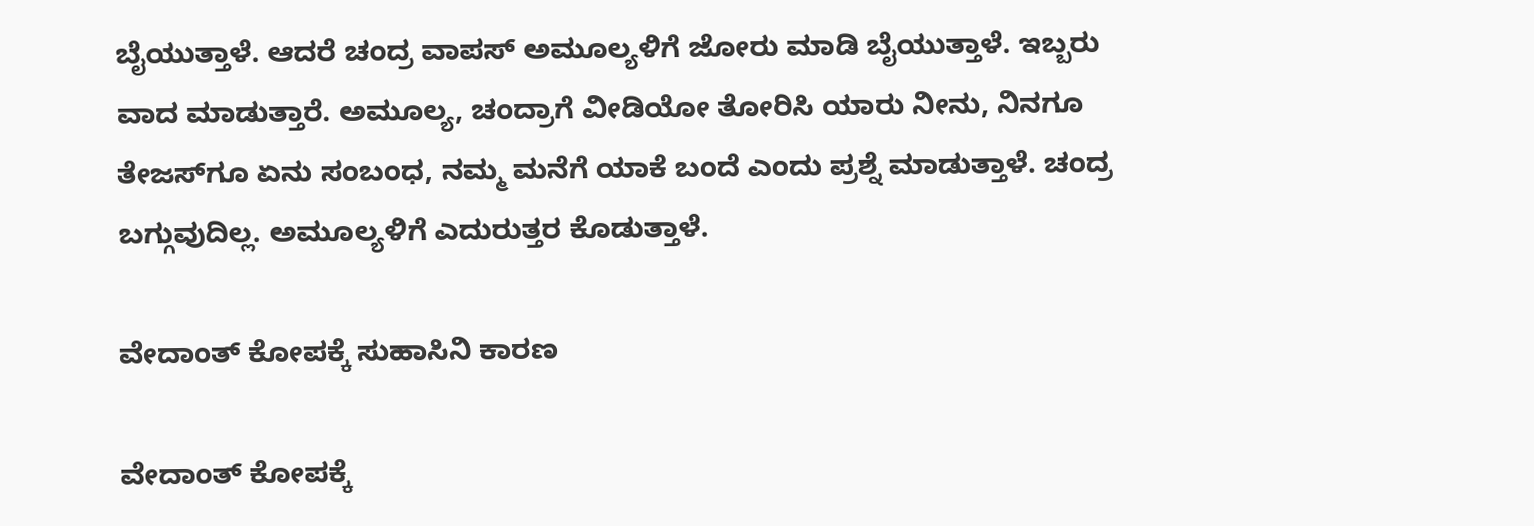ಬೈಯುತ್ತಾಳೆ. ಆದರೆ ಚಂದ್ರ ವಾಪಸ್ ಅಮೂಲ್ಯಳಿಗೆ ಜೋರು ಮಾಡಿ ಬೈಯುತ್ತಾಳೆ. ಇಬ್ಬರು ವಾದ ಮಾಡುತ್ತಾರೆ. ಅಮೂಲ್ಯ, ಚಂದ್ರಾಗೆ ವೀಡಿಯೋ ತೋರಿಸಿ ಯಾರು ನೀನು, ನಿನಗೂ ತೇಜಸ್‌ಗೂ ಏನು ಸಂಬಂಧ, ನಮ್ಮ ಮನೆಗೆ ಯಾಕೆ ಬಂದೆ ಎಂದು ಪ್ರಶ್ನೆ ಮಾಡುತ್ತಾಳೆ. ಚಂದ್ರ ಬಗ್ಗುವುದಿಲ್ಲ. ಅಮೂಲ್ಯಳಿಗೆ ಎದುರುತ್ತರ ಕೊಡುತ್ತಾಳೆ.

ವೇದಾಂತ್ ಕೋಪಕ್ಕೆ ಸುಹಾಸಿನಿ ಕಾರಣ

ವೇದಾಂತ್ ಕೋಪಕ್ಕೆ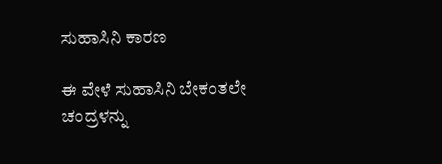ಸುಹಾಸಿನಿ ಕಾರಣ

ಈ ವೇಳೆ ಸುಹಾಸಿನಿ ಬೇಕಂತಲೇ ಚಂದ್ರಳನ್ನು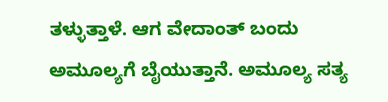ತಳ್ಳುತ್ತಾಳೆ. ಆಗ ವೇದಾಂತ್ ಬಂದು ಅಮೂಲ್ಯಗೆ ಬೈಯುತ್ತಾನೆ. ಅಮೂಲ್ಯ ಸತ್ಯ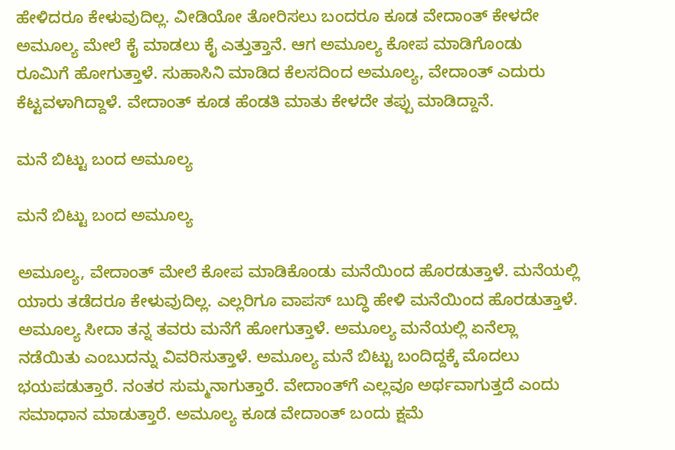ಹೇಳಿದರೂ ಕೇಳುವುದಿಲ್ಲ. ವೀಡಿಯೋ ತೋರಿಸಲು ಬಂದರೂ ಕೂಡ ವೇದಾಂತ್ ಕೇಳದೇ ಅಮೂಲ್ಯ ಮೇಲೆ ಕೈ ಮಾಡಲು ಕೈ ಎತ್ತುತ್ತಾನೆ. ಆಗ ಅಮೂಲ್ಯ ಕೋಪ ಮಾಡಿಗೊಂಡು ರೂಮಿಗೆ ಹೋಗುತ್ತಾಳೆ. ಸುಹಾಸಿನಿ ಮಾಡಿದ ಕೆಲಸದಿಂದ ಅಮೂಲ್ಯ, ವೇದಾಂತ್ ಎದುರು ಕೆಟ್ಟವಳಾಗಿದ್ದಾಳೆ. ವೇದಾಂತ್ ಕೂಡ ಹೆಂಡತಿ ಮಾತು ಕೇಳದೇ ತಪ್ಪು ಮಾಡಿದ್ದಾನೆ.

ಮನೆ ಬಿಟ್ಟು ಬಂದ ಅಮೂಲ್ಯ

ಮನೆ ಬಿಟ್ಟು ಬಂದ ಅಮೂಲ್ಯ

ಅಮೂಲ್ಯ, ವೇದಾಂತ್ ಮೇಲೆ ಕೋಪ ಮಾಡಿಕೊಂಡು ಮನೆಯಿಂದ ಹೊರಡುತ್ತಾಳೆ. ಮನೆಯಲ್ಲಿ ಯಾರು ತಡೆದರೂ ಕೇಳುವುದಿಲ್ಲ. ಎಲ್ಲರಿಗೂ ವಾಪಸ್ ಬುದ್ಧಿ ಹೇಳಿ ಮನೆಯಿಂದ ಹೊರಡುತ್ತಾಳೆ. ಅಮೂಲ್ಯ ಸೀದಾ ತನ್ನ ತವರು ಮನೆಗೆ ಹೋಗುತ್ತಾಳೆ. ಅಮೂಲ್ಯ ಮನೆಯಲ್ಲಿ ಏನೆಲ್ಲಾ ನಡೆಯಿತು ಎಂಬುದನ್ನು ವಿವರಿಸುತ್ತಾಳೆ. ಅಮೂಲ್ಯ ಮನೆ ಬಿಟ್ಟು ಬಂದಿದ್ದಕ್ಕೆ ಮೊದಲು ಭಯಪಡುತ್ತಾರೆ. ನಂತರ ಸುಮ್ಮನಾಗುತ್ತಾರೆ. ವೇದಾಂತ್‌ಗೆ ಎಲ್ಲವೂ ಅರ್ಥವಾಗುತ್ತದೆ ಎಂದು ಸಮಾಧಾನ ಮಾಡುತ್ತಾರೆ. ಅಮೂಲ್ಯ ಕೂಡ ವೇದಾಂತ್ ಬಂದು ಕ್ಷಮೆ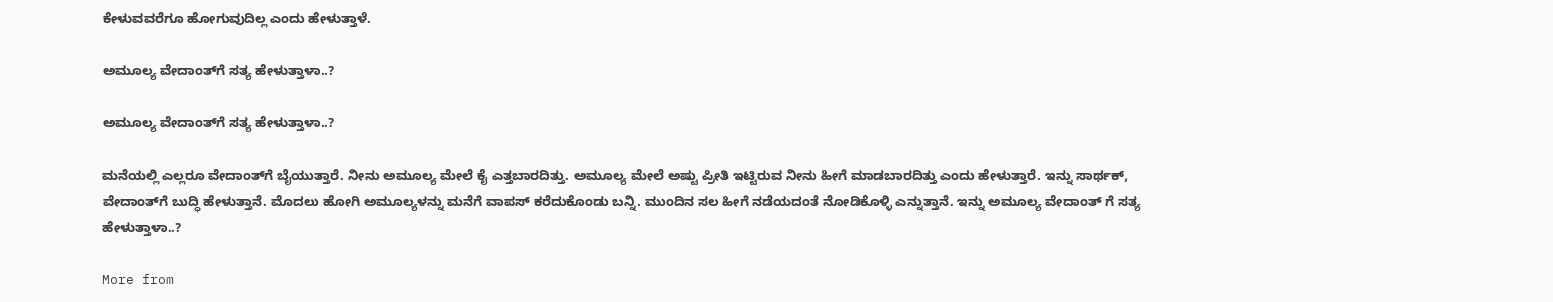ಕೇಳುವವರೆಗೂ ಹೋಗುವುದಿಲ್ಲ ಎಂದು ಹೇಳುತ್ತಾಳೆ.

ಅಮೂಲ್ಯ ವೇದಾಂತ್‌ಗೆ ಸತ್ಯ ಹೇಳುತ್ತಾಳಾ..?

ಅಮೂಲ್ಯ ವೇದಾಂತ್‌ಗೆ ಸತ್ಯ ಹೇಳುತ್ತಾಳಾ..?

ಮನೆಯಲ್ಲಿ ಎಲ್ಲರೂ ವೇದಾಂತ್‌ಗೆ ಬೈಯುತ್ತಾರೆ. ನೀನು ಅಮೂಲ್ಯ ಮೇಲೆ ಕೈ ಎತ್ತಬಾರದಿತ್ತು. ಅಮೂಲ್ಯ ಮೇಲೆ ಅಷ್ಟು ಪ್ರೀತಿ ಇಟ್ಟಿರುವ ನೀನು ಹೀಗೆ ಮಾಡಬಾರದಿತ್ತು ಎಂದು ಹೇಳುತ್ತಾರೆ. ಇನ್ನು ಸಾರ್ಥಕ್, ವೇದಾಂತ್‌ಗೆ ಬುದ್ಧಿ ಹೇಳುತ್ತಾನೆ. ಮೊದಲು ಹೋಗಿ ಅಮೂಲ್ಯಳನ್ನು ಮನೆಗೆ ವಾಪಸ್ ಕರೆದುಕೊಂಡು ಬನ್ನಿ. ಮುಂದಿನ ಸಲ ಹೀಗೆ ನಡೆಯದಂತೆ ನೋಡಿಕೊಳ್ಳಿ ಎನ್ನುತ್ತಾನೆ. ಇನ್ನು ಅಮೂಲ್ಯ ವೇದಾಂತ್ ಗೆ ಸತ್ಯ ಹೇಳುತ್ತಾಳಾ..?

More from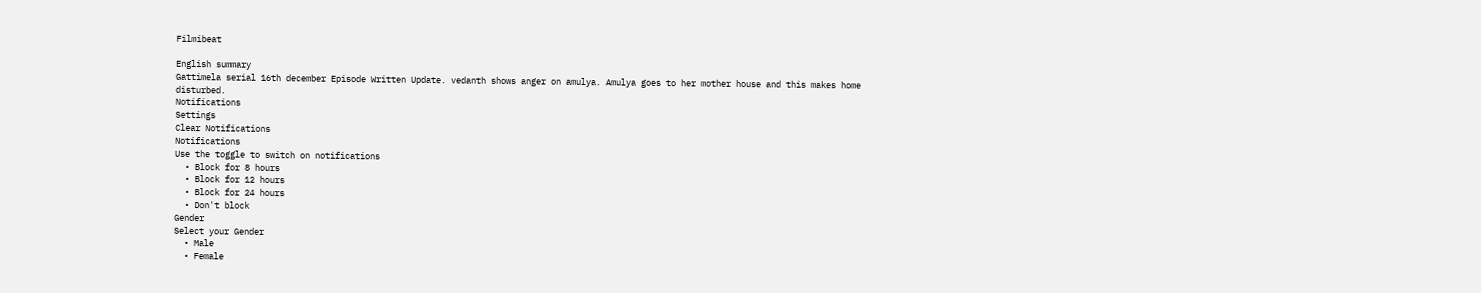Filmibeat

English summary
Gattimela serial 16th december Episode Written Update. vedanth shows anger on amulya. Amulya goes to her mother house and this makes home disturbed.
Notifications
Settings
Clear Notifications
Notifications
Use the toggle to switch on notifications
  • Block for 8 hours
  • Block for 12 hours
  • Block for 24 hours
  • Don't block
Gender
Select your Gender
  • Male
  • Female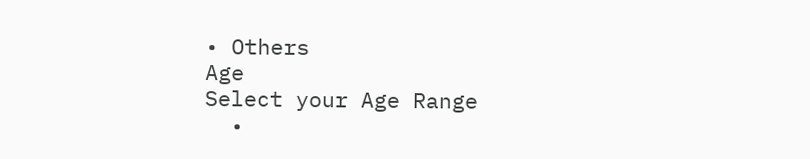• Others
Age
Select your Age Range
  •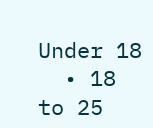Under 18
  • 18 to 25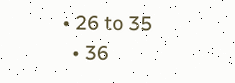• 26 to 35
  • 36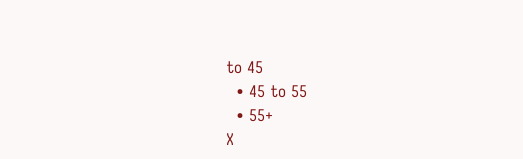to 45
  • 45 to 55
  • 55+
X